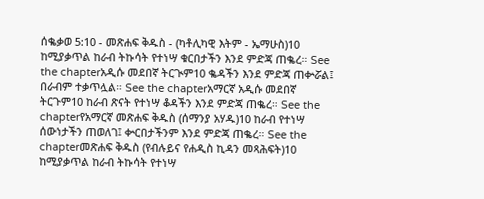ሰቈቃወ 5:10 - መጽሐፍ ቅዱስ - (ካቶሊካዊ እትም - ኤማሁስ)10 ከሚያቃጥል ከራብ ትኩሳት የተነሣ ቁርበታችን እንደ ምድጃ ጠቈረ። See the chapterአዲሱ መደበኛ ትርጒም10 ቈዳችን እንደ ምድጃ ጠቍሯል፤ በራብም ተቃጥሏል። See the chapterአማርኛ አዲሱ መደበኛ ትርጉም10 ከራብ ጽናት የተነሣ ቆዳችን እንደ ምድጃ ጠቈረ። See the chapterየአማርኛ መጽሐፍ ቅዱስ (ሰማንያ አሃዱ)10 ከራብ የተነሣ ሰውነታችን ጠወለገ፤ ቍርበታችንም እንደ ምድጃ ጠቈረ። See the chapterመጽሐፍ ቅዱስ (የብሉይና የሐዲስ ኪዳን መጻሕፍት)10 ከሚያቃጥል ከራብ ትኩሳት የተነሣ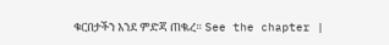ቁርበታችን እንደ ምድጃ ጠቈረ። See the chapter |